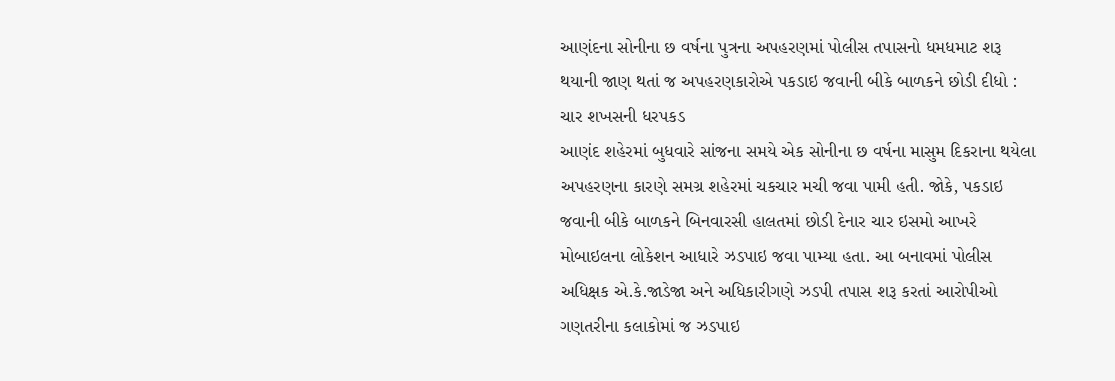આણંદના સોનીના છ વર્ષના પુત્રના અપહરણમાં પોલીસ તપાસનો ધમધમાટ શરૂ થયાની જાણ થતાં જ અપહરણકારોએ પકડાઇ જવાની બીકે બાળકને છોડી દીધો : ચાર શખસની ધરપકડ
આણંદ શહેરમાં બુધવારે સાંજના સમયે એક સોનીના છ વર્ષના માસુમ દિકરાના થયેલા અપહરણના કારણે સમગ્ર શહેરમાં ચકચાર મચી જવા પામી હતી. જોકે, પકડાઇ જવાની બીકે બાળકને બિનવારસી હાલતમાં છોડી દેનાર ચાર ઇસમો આખરે મોબાઇલના લોકેશન આધારે ઝડપાઇ જવા પામ્યા હતા. આ બનાવમાં પોલીસ અધિક્ષક એ.કે.જાડેજા અને અધિકારીગણે ઝડપી તપાસ શરૂ કરતાં આરોપીઓ ગણતરીના કલાકોમાં જ ઝડપાઇ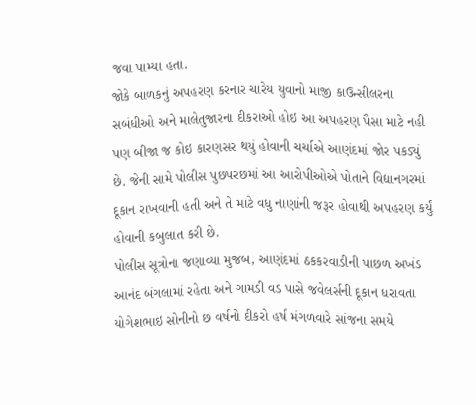જવા પામ્યા હતા.
જોકે બાળકનું અપહરણ કરનાર ચારેય યુવાનો માજી કાઉન્સીલરના સબંધીઓ અને માલેતુજારના દીકરાઓ હોઇ આ અપહરણ પૈસા માટે નહી પણ બીજા જ કોઇ કારણસર થયું હોવાની ચર્ચાએ આણંદમાં જોર પકડ્યું છે. જેની સામે પોલીસ પુછપરછમાં આ આરોપીઓએ પોતાને વિદ્યાનગરમાં દૂકાન રાખવાની હતી અને તે માટે વધુ નાણાંની જરૂર હોવાથી અપહરણ કર્યું હોવાની કબુલાત કરી છે.
પોલીસ સૂત્રોના જણાવ્યા મુજબ, આણંદમાં ઠકકરવાડીની પાછળ અખંડ આનંદ બંગલામાં રહેતા અને ગામડી વડ પાસે જવેલર્સની દૂકાન ધરાવતા યોગેશભાઇ સોનીનો છ વર્ષનો દીકરો હર્ષ મંગળવારે સાંજના સમયે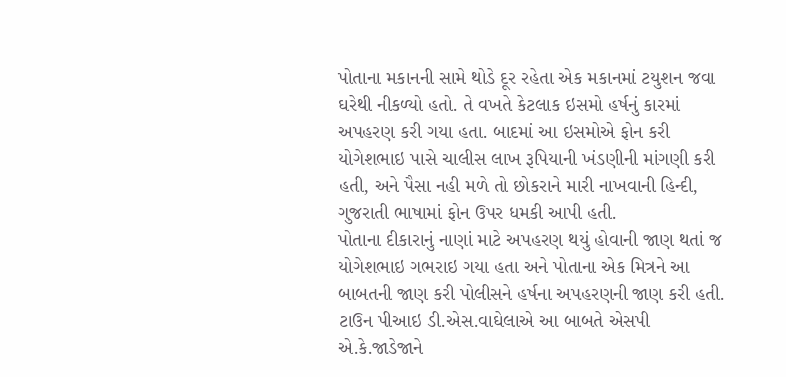પોતાના મકાનની સામે થોડે દૂર રહેતા એક મકાનમાં ટયુશન જવા ઘરેથી નીકળ્યો હતો. તે વખતે કેટલાક ઇસમો હર્ષનું કારમાં અપહરણ કરી ગયા હતા. બાદમાં આ ઇસમોએ ફોન કરી યોગેશભાઇ પાસે ચાલીસ લાખ રૂપિયાની ખંડણીની માંગણી કરી હતી, અને પૈસા નહી મળે તો છોકરાને મારી નાખવાની હિન્દી, ગુજરાતી ભાષામાં ફોન ઉપર ધમકી આપી હતી.
પોતાના દીકારાનું નાણાં માટે અપહરણ થયું હોવાની જાણ થતાં જ યોગેશભાઇ ગભરાઇ ગયા હતા અને પોતાના એક મિત્રને આ બાબતની જાણ કરી પોલીસને હર્ષના અપહરણની જાણ કરી હતી. ટાઉન પીઆઇ ડી.એસ.વાઘેલાએ આ બાબતે એસપી એ.કે.જાડેજાને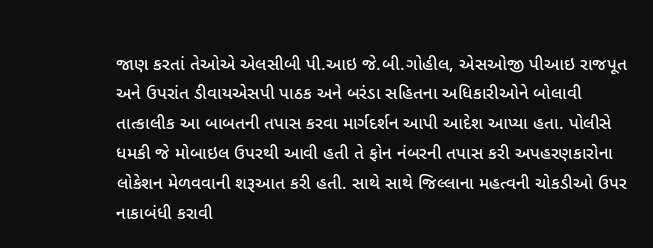જાણ કરતાં તેઓએ એલસીબી પી.આઇ જે.બી.ગોહીલ, એસઓજી પીઆઇ રાજપૂત અને ઉપરાંત ડીવાયએસપી પાઠક અને બરંડા સહિતના અધિકારીઓને બોલાવી તાત્કાલીક આ બાબતની તપાસ કરવા માર્ગદર્શન આપી આદેશ આપ્યા હતા. પોલીસે ધમકી જે મોબાઇલ ઉપરથી આવી હતી તે ફોન નંબરની તપાસ કરી અપહરણકારોના લોકેશન મેળવવાની શરૂઆત કરી હતી. સાથે સાથે જિલ્લાના મહત્વની ચોકડીઓ ઉપર નાકાબંધી કરાવી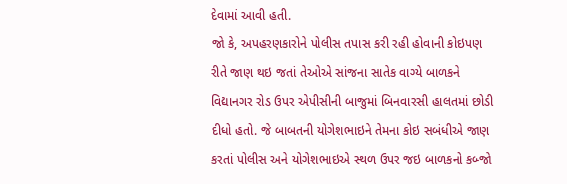દેવામાં આવી હતી.
જો કે, અપહરણકારોને પોલીસ તપાસ કરી રહી હોવાની કોઇપણ રીતે જાણ થઇ જતાં તેઓએ સાંજના સાતેક વાગ્યે બાળકને વિદ્યાનગર રોડ ઉપર એપીસીની બાજુમાં બિનવારસી હાલતમાં છોડી દીધો હતો. જે બાબતની યોગેશભાઇને તેમના કોઇ સબંધીએ જાણ કરતાં પોલીસ અને યોગેશભાઇએ સ્થળ ઉપર જઇ બાળકનો કબ્જો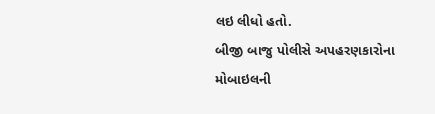લઇ લીધો હતો.
બીજી બાજુ પોલીસે અપહરણકારોના મોબાઇલની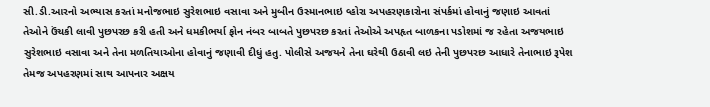સી.ડી.આરનો અભ્યાસ કરતાં મનોજભાઇ સુરેશભાઇ વસાવા અને મુબીન ઉસ્માનભાઇ વ્હોરા અપહરણકારોના સંપર્કમાં હોવાનું જણાઇ આવતાં તેઓને ઉંચકી લાવી પુછપરછ કરી હતી અને ધમકીભર્યા ફોન નંબર બાબતે પુછપરછ કરતાં તેઓએ અપહૃત બાળકના પડોશમાં જ રહેતા અજયભાઇ સુરેશભાઇ વસાવા અને તેના મળતિયાઓના હોવાનું જણાવી દીધું હતુ. પોલીસે અજયને તેના ઘરેથી ઉઠાવી લઇ તેની પુછપરછ આધારે તેનાભાઇ રૂપેશ તેમજ અપહરણમાં સાથ આપનાર અક્ષય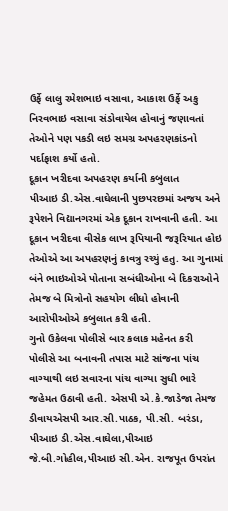ઉર્ફે લાલુ રમેશભાઇ વસાવા, આકાશ ઉર્ફે અકુ નિરવભાઇ વસાવા સંડોવાયેલ હોવાનું જણાવતાં તેઓને પણ પકડી લઇ સમગ્ર અપહરણકાંડનો પર્દાફાશ કર્યો હતો.
દૂકાન ખરીદવા અપહરણ કર્યાની કબુલાત
પીઆઇ ડી.એસ.વાઘેલાની પુછપરછમાં અજય અને રૂપેશને વિદ્યાનગરમાં એક દૂકાન રાખવાની હતી. આ દૂકાન ખરીદવા વીસેક લાખ રૂપિયાની જરૂરિયાત હોઇ તેઓએ આ અપહરણનું કાવત્રુ રચ્યું હતુ. આ ગુનામાં બંને ભાઇઓએ પોતાના સબંધીઓના બે દિકરાઓને તેમજ બે મિત્રોનો સહયોગ લીધો હોવાની આરોપીઓએ કબુલાત કરી હતી.
ગુનો ઉકેલવા પોલીસે બાર કલાક મહેનત કરી
પોલીસે આ બનાવની તપાસ માટે સાંજના પાંચ વાગ્યાથી લઇ સવારના પાંચ વાગ્યા સુધી ભારે જહેમત ઉઠાવી હતી. એસપી એ.કે.જાડેજા તેમજ ડીવાયએસપી આર.સી.પાઠક, પી.સી. બરંડા, પીઆઇ ડી.એસ.વાઘેલા,પીઆઇ જે.બી.ગોહીલ,પીઆઇ સી.એન. રાજપૂત ઉપરાંત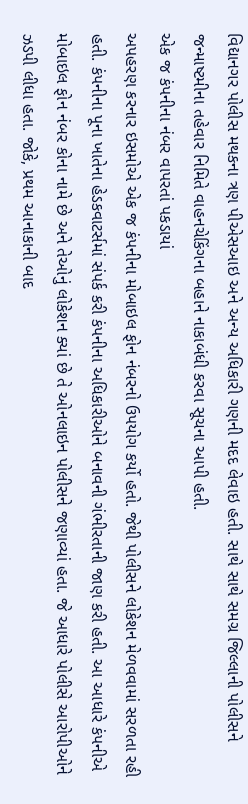વિદ્યાનગર પોલીસ મથકના ત્રણ પીએસઆઇ અને અન્ય અધિકારી ગણની મદદ લેવાઇ હતી. સાથે સાથે સમગ્ર જિલ્લાની પોલીસને જન્માષ્ટમીના તહેવાર નિમિતે વાહનચેકિંગના બહાને નાકાબંધી કરવા સૂચના આપી હતી.
એક જ કંપનીના નંબર વાપરતાં પકડાયાં
અપહરણ કરનાર ઇસમોએ એક જ કંપનીના મોબાઇલ ફોન નંબરનો ઉપયોગ કર્યો હતો. જેથી પોલીસને લોકેશન મેળવવામાં સરળતા રહી હતી. કંપનીના પૂના ખાતેના હેડકવાટર્સમાં સંપર્ક કરી કંપનીના અધિકારીઓને બનાવની ગંભીરતાની જાણ કરી હતી. આ આધારે કંપનીએ મોબાઇલ ફોન નંબર કોના નામે છે અને તેઓનું લોકેશન ક્યાં છે તે ઓનલાઇન પોલીસને જણાવ્યાં હતા. જે આધારે પોલીસે આરોપીઓને ઝડપી લીધા હતા. જોકે, પ્રથમ આનાકાની બાદ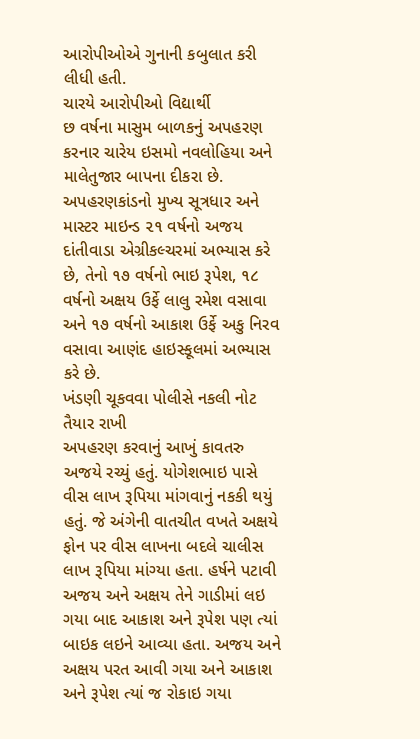આરોપીઓએ ગુનાની કબુલાત કરી લીધી હતી.
ચારયે આરોપીઓ વિદ્યાર્થી
છ વર્ષના માસુમ બાળકનું અપહરણ કરનાર ચારેય ઇસમો નવલોહિયા અને માલેતુજાર બાપના દીકરા છે. અપહરણકાંડનો મુખ્ય સૂત્રધાર અને માસ્ટર માઇન્ડ ૨૧ વર્ષનો અજય દાંતીવાડા એગ્રીકલ્ચરમાં અભ્યાસ કરે છે, તેનો ૧૭ વર્ષનો ભાઇ રૂપેશ, ૧૮ વર્ષનો અક્ષય ઉર્ફે લાલુ રમેશ વસાવા અને ૧૭ વર્ષનો આકાશ ઉર્ફે અકુ નિરવ વસાવા આણંદ હાઇસ્કૂલમાં અભ્યાસ કરે છે.
ખંડણી ચૂકવવા પોલીસે નકલી નોટ તૈયાર રાખી
અપહરણ કરવાનું આખું કાવતરુ અજયે રચ્યું હતું. યોગેશભાઇ પાસે વીસ લાખ રૂપિયા માંગવાનું નકકી થયું હતું. જે અંગેની વાતચીત વખતે અક્ષયે ફોન પર વીસ લાખના બદલે ચાલીસ લાખ રૂપિયા માંગ્યા હતા. હર્ષને પટાવી અજય અને અક્ષય તેને ગાડીમાં લઇ ગયા બાદ આકાશ અને રૂપેશ પણ ત્યાં બાઇક લઇને આવ્યા હતા. અજય અને અક્ષય પરત આવી ગયા અને આકાશ અને રૂપેશ ત્યાં જ રોકાઇ ગયા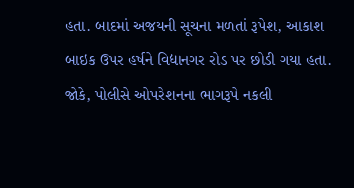હતા. બાદમાં અજયની સૂચના મળતાં રૂપેશ, આકાશ બાઇક ઉપર હર્ષને વિદ્યાનગર રોડ પર છોડી ગયા હતા. જોકે, પોલીસે ઓપરેશનના ભાગરૂપે નકલી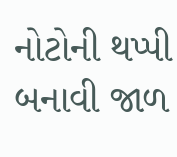નોટોની થપ્પી બનાવી જાળ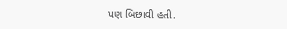પણ બિછાવી હતી.